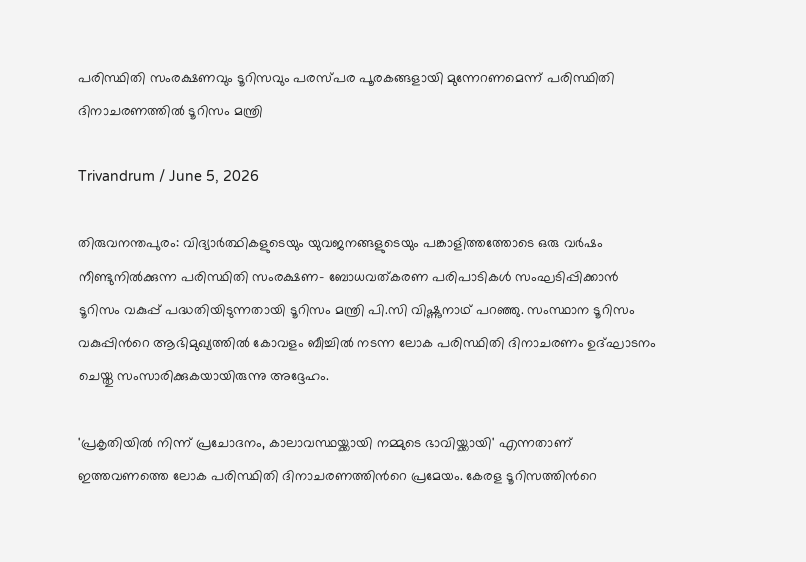പരിസ്ഥിതി സംരക്ഷണവും ടൂറിസവും പരസ്പര പൂരകങ്ങളായി മുന്നേറണമെന്ന് പരിസ്ഥിതി ദിനാചരണത്തില്‍ ടൂറിസം മന്ത്രി

Trivandrum / June 5, 2026

തിരുവനന്തപുരം: വിദ്യാര്‍ത്ഥികളുടെയും യുവജനങ്ങളുടെയും പങ്കാളിത്തത്തോടെ ഒരു വര്‍ഷം നീണ്ടുനില്‍ക്കുന്ന പരിസ്ഥിതി സംരക്ഷണ- ബോധവത്കരണ പരിപാടികള്‍ സംഘടിപ്പിക്കാന്‍ ടൂറിസം വകുപ്പ് പദ്ധതിയിടുന്നതായി ടൂറിസം മന്ത്രി പി.സി വിഷ്ണുനാഥ് പറഞ്ഞു. സംസ്ഥാന ടൂറിസം വകുപ്പിന്‍റെ ആഭിമുഖ്യത്തില്‍ കോവളം ബീച്ചില്‍ നടന്ന ലോക പരിസ്ഥിതി ദിനാചരണം ഉദ്ഘാടനം ചെയ്തു സംസാരിക്കുകയായിരുന്നു അദ്ദേഹം.

'പ്രകൃതിയില്‍ നിന്ന് പ്രചോദനം, കാലാവസ്ഥയ്ക്കായി നമ്മുടെ ഭാവിയ്ക്കായി' എന്നതാണ് ഇത്തവണത്തെ ലോക പരിസ്ഥിതി ദിനാചരണത്തിന്‍റെ പ്രമേയം. കേരള ടൂറിസത്തിന്‍റെ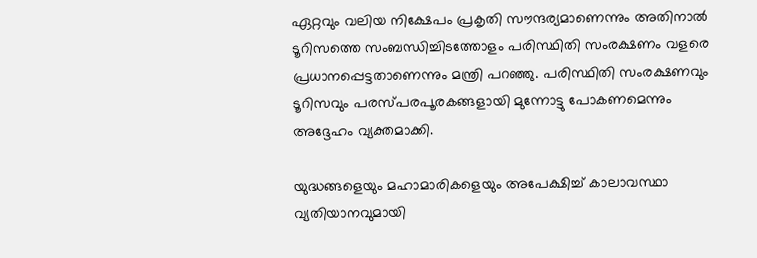ഏറ്റവും വലിയ നിക്ഷേപം പ്രകൃതി സൗന്ദര്യമാണെന്നും അതിനാല്‍ ടൂറിസത്തെ സംബന്ധിച്ചിടത്തോളം പരിസ്ഥിതി സംരക്ഷണം വളരെ പ്രധാനപ്പെട്ടതാണെന്നും മന്ത്രി പറഞ്ഞു. പരിസ്ഥിതി സംരക്ഷണവും ടൂറിസവും പരസ്പരപൂരകങ്ങളായി മുന്നോട്ടു പോകണമെന്നും അദ്ദേഹം വ്യക്തമാക്കി.

യുദ്ധങ്ങളെയും മഹാമാരികളെയും അപേക്ഷിച്ച് കാലാവസ്ഥാ വ്യതിയാനവുമായി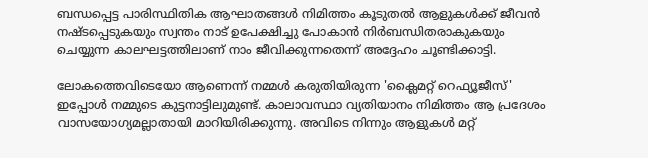ബന്ധപ്പെട്ട പാരിസ്ഥിതിക ആഘാതങ്ങള്‍ നിമിത്തം കൂടുതല്‍ ആളുകള്‍ക്ക് ജീവന്‍ നഷ്ടപ്പെടുകയും സ്വന്തം നാട് ഉപേക്ഷിച്ചു പോകാന്‍ നിര്‍ബന്ധിതരാകുകയും ചെയ്യുന്ന കാലഘട്ടത്തിലാണ് നാം ജീവിക്കുന്നതെന്ന് അദ്ദേഹം ചൂണ്ടിക്കാട്ടി.

ലോകത്തെവിടെയോ ആണെന്ന് നമ്മള്‍ കരുതിയിരുന്ന 'ക്ലൈമറ്റ് റെഫ്യൂജീസ്' ഇപ്പോള്‍ നമ്മുടെ കുട്ടനാട്ടിലുമുണ്ട്. കാലാവസ്ഥാ വ്യതിയാനം നിമിത്തം ആ പ്രദേശം വാസയോഗ്യമല്ലാതായി മാറിയിരിക്കുന്നു. അവിടെ നിന്നും ആളുകള്‍ മറ്റ്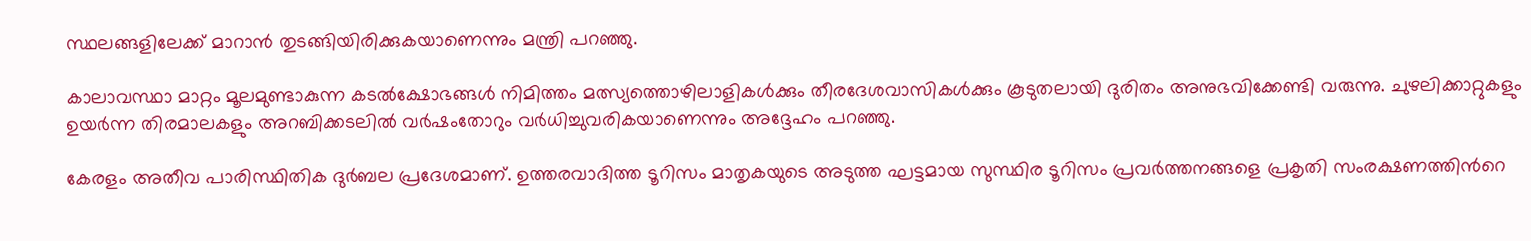സ്ഥലങ്ങളിലേക്ക് മാറാന്‍ തുടങ്ങിയിരിക്കുകയാണെന്നും മന്ത്രി പറഞ്ഞു.

കാലാവസ്ഥാ മാറ്റം മൂലമുണ്ടാകുന്ന കടല്‍ക്ഷോഭങ്ങള്‍ നിമിത്തം മത്സ്യത്തൊഴിലാളികള്‍ക്കും തീരദേശവാസികള്‍ക്കും കൂടുതലായി ദുരിതം അനുഭവിക്കേണ്ടി വരുന്നു. ചുഴലിക്കാറ്റുകളും ഉയര്‍ന്ന തിരമാലകളും അറബിക്കടലില്‍ വര്‍ഷംതോറും വര്‍ധിച്ചുവരികയാണെന്നും അദ്ദേഹം പറഞ്ഞു.

കേരളം അതീവ പാരിസ്ഥിതിക ദുര്‍ബല പ്രദേശമാണ്. ഉത്തരവാദിത്ത ടൂറിസം മാതൃകയുടെ അടുത്ത ഘട്ടമായ സുസ്ഥിര ടൂറിസം പ്രവര്‍ത്തനങ്ങളെ പ്രകൃതി സംരക്ഷണത്തിന്‍റെ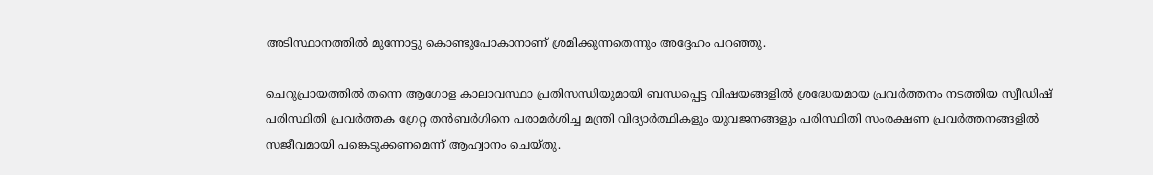അടിസ്ഥാനത്തില്‍ മുന്നോട്ടു കൊണ്ടുപോകാനാണ് ശ്രമിക്കുന്നതെന്നും അദ്ദേഹം പറഞ്ഞു.

ചെറുപ്രായത്തില്‍ തന്നെ ആഗോള കാലാവസ്ഥാ പ്രതിസന്ധിയുമായി ബന്ധപ്പെട്ട വിഷയങ്ങളില്‍ ശ്രദ്ധേയമായ പ്രവര്‍ത്തനം നടത്തിയ സ്വീഡിഷ് പരിസ്ഥിതി പ്രവര്‍ത്തക ഗ്രേറ്റ തന്‍ബര്‍ഗിനെ പരാമര്‍ശിച്ച മന്ത്രി വിദ്യാര്‍ത്ഥികളും യുവജനങ്ങളും പരിസ്ഥിതി സംരക്ഷണ പ്രവര്‍ത്തനങ്ങളില്‍ സജീവമായി പങ്കെടുക്കണമെന്ന് ആഹ്വാനം ചെയ്തു.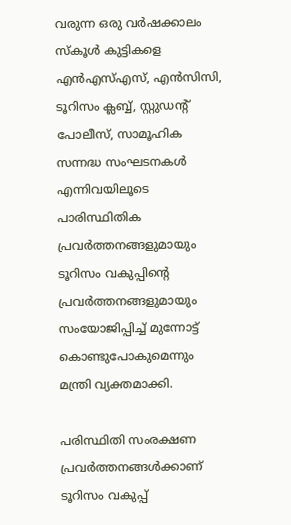വരുന്ന ഒരു വര്‍ഷക്കാലം സ്കൂള്‍ കുട്ടികളെ എന്‍എസ്എസ്, എന്‍സിസി, ടൂറിസം ക്ലബ്ബ്, സ്റ്റുഡന്‍റ് പോലീസ്, സാമൂഹിക സന്നദ്ധ സംഘടനകള്‍ എന്നിവയിലൂടെ  പാരിസ്ഥിതിക പ്രവര്‍ത്തനങ്ങളുമായും ടൂറിസം വകുപ്പിന്‍റെ പ്രവര്‍ത്തനങ്ങളുമായും സംയോജിപ്പിച്ച് മുന്നോട്ട് കൊണ്ടുപോകുമെന്നും മന്ത്രി വ്യക്തമാക്കി.

പരിസ്ഥിതി സംരക്ഷണ പ്രവര്‍ത്തനങ്ങള്‍ക്കാണ് ടൂറിസം വകുപ്പ്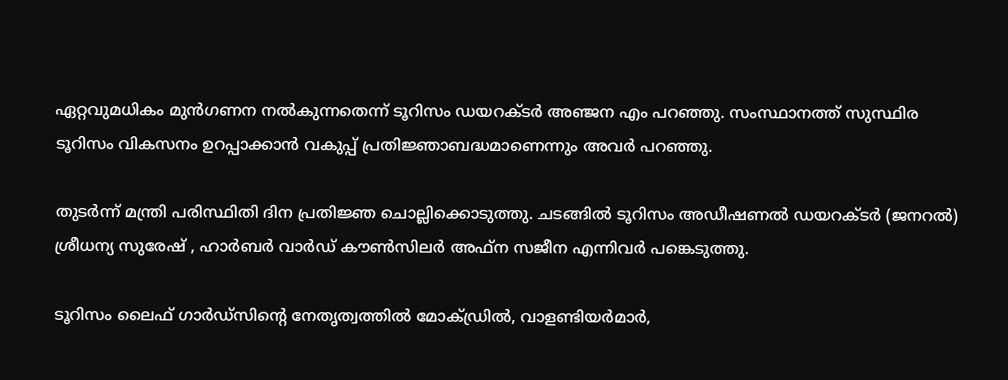ഏറ്റവുമധികം മുന്‍ഗണന നല്‍കുന്നതെന്ന് ടൂറിസം ഡയറക്ടര്‍ അഞ്ജന എം പറഞ്ഞു. സംസ്ഥാനത്ത് സുസ്ഥിര ടൂറിസം വികസനം ഉറപ്പാക്കാന്‍ വകുപ്പ് പ്രതിജ്ഞാബദ്ധമാണെന്നും അവര്‍ പറഞ്ഞു.

തുടര്‍ന്ന് മന്ത്രി പരിസ്ഥിതി ദിന പ്രതിജ്ഞ ചൊല്ലിക്കൊടുത്തു. ചടങ്ങില്‍ ടൂറിസം അഡീഷണല്‍ ഡയറക്ടര്‍ (ജനറല്‍) ശ്രീധന്യ സുരേഷ് , ഹാര്‍ബര്‍ വാര്‍ഡ് കൗണ്‍സിലര്‍ അഫ്ന സജീന എന്നിവര്‍ പങ്കെടുത്തു.

ടൂറിസം ലൈഫ് ഗാര്‍ഡ്സിന്‍റെ നേതൃത്വത്തില്‍ മോക്ഡ്രില്‍, വാളണ്ടിയര്‍മാര്‍,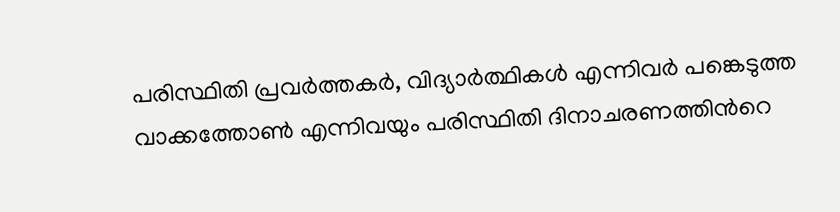പരിസ്ഥിതി പ്രവര്‍ത്തകര്‍, വിദ്യാര്‍ത്ഥികള്‍ എന്നിവര്‍ പങ്കെടുത്ത വാക്കത്തോണ്‍ എന്നിവയും പരിസ്ഥിതി ദിനാചരണത്തിന്‍റെ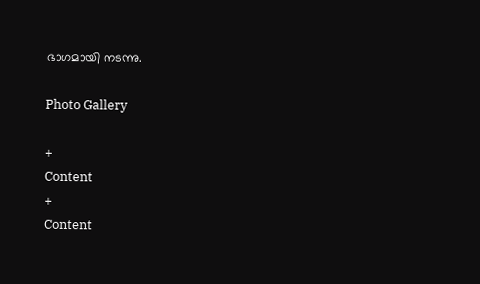ഭാഗമായി നടന്നു.

Photo Gallery

+
Content
+
Content